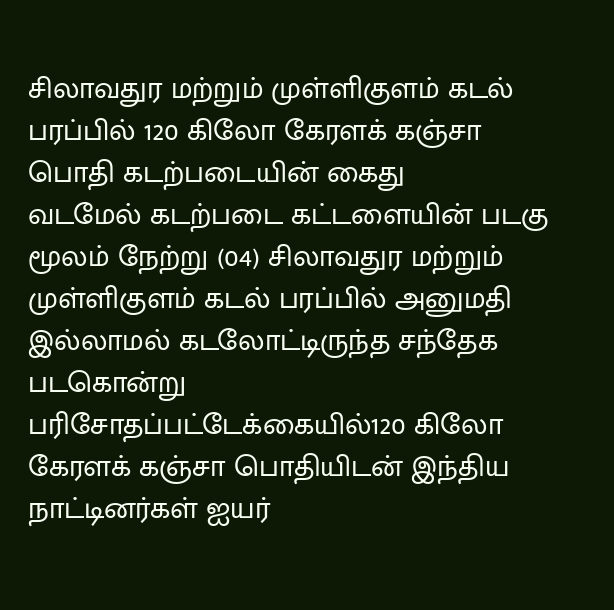சிலாவதுர மற்றும் முள்ளிகுளம் கடல் பரப்பில் 120 கிலோ கேரளக் கஞ்சா பொதி கடற்படையின் கைது
வடமேல் கடற்படை கட்டளையின் படகு மூலம் நேற்று (04) சிலாவதுர மற்றும் முள்ளிகுளம் கடல் பரப்பில் அனுமதி இல்லாமல் கடலோட்டிருந்த சந்தேக படகொன்று பரிசோதப்பட்டேக்கையில்120 கிலோ கேரளக் கஞ்சா பொதியிடன் இந்திய நாட்டினர்கள் ஐயர்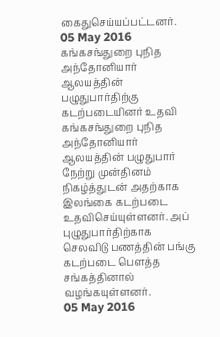கைதுசெய்யப்பட்டனர்.
05 May 2016
கங்கசங்துறை புநித அந்தோனியார் ஆலயத்தின் பழுதுபார்திற்கு கடற்படையினர் உதவி
கங்கசங்துறை புநித அந்தோனியார் ஆலயத்தின் பழுதுபார் நேற்று முன்தினம் நிகழ்த்துடன் அதற்காக இலங்கை கடற்படை உதவிசெய்யுள்ளனர். அப் புழுதுபார்திற்காக செலவிடு பணத்தின் பங்கு கடற்படை பெளத்த சங்கத்தினால் வழங்கயுள்ளனர்.
05 May 2016